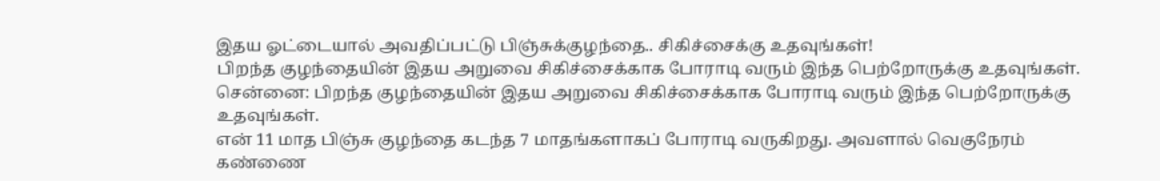இதய ஓட்டையால் அவதிப்பட்டு பிஞ்சுக்குழந்தை.. சிகிச்சைக்கு உதவுங்கள்!
பிறந்த குழந்தையின் இதய அறுவை சிகிச்சைக்காக போராடி வரும் இந்த பெற்றோருக்கு உதவுங்கள்.
சென்னை: பிறந்த குழந்தையின் இதய அறுவை சிகிச்சைக்காக போராடி வரும் இந்த பெற்றோருக்கு உதவுங்கள்.
என் 11 மாத பிஞ்சு குழந்தை கடந்த 7 மாதங்களாகப் போராடி வருகிறது. அவளால் வெகுநேரம் கண்ணை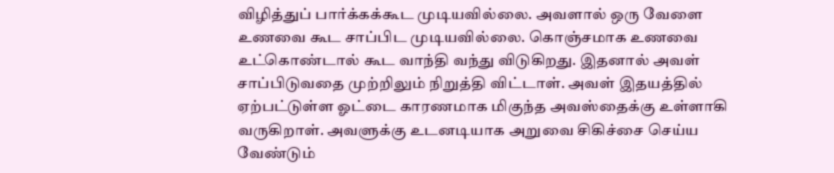விழித்துப் பார்க்கக்கூட முடியவில்லை. அவளால் ஒரு வேளை உணவை கூட சாப்பிட முடியவில்லை. கொஞ்சமாக உணவை உட்கொண்டால் கூட வாந்தி வந்து விடுகிறது. இதனால் அவள் சாப்பிடுவதை முற்றிலும் நிறுத்தி விட்டாள். அவள் இதயத்தில் ஏற்பட்டுள்ள ஓட்டை காரணமாக மிகுந்த அவஸ்தைக்கு உள்ளாகி வருகிறாள். அவளுக்கு உடனடியாக அறுவை சிகிச்சை செய்ய வேண்டும்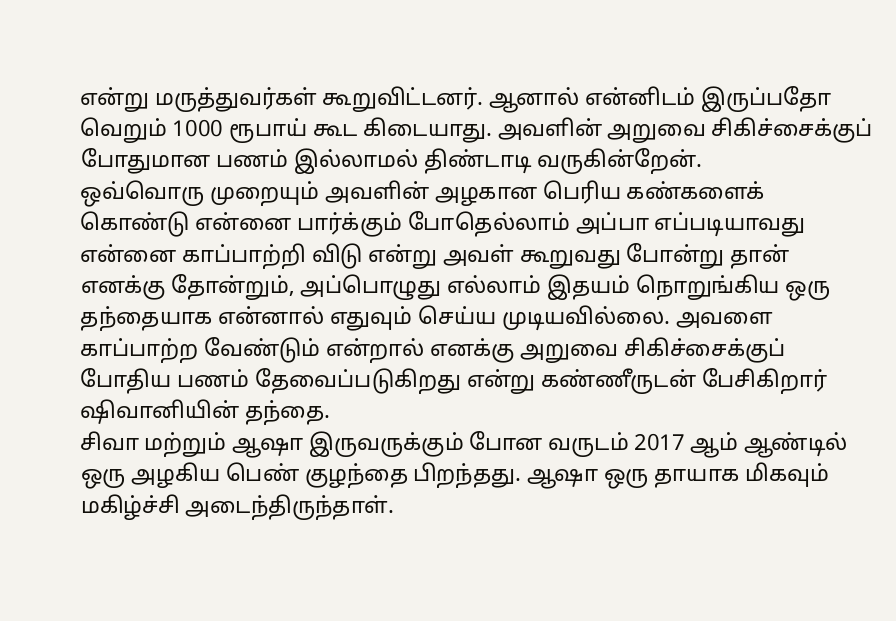என்று மருத்துவர்கள் கூறுவிட்டனர். ஆனால் என்னிடம் இருப்பதோ வெறும் 1000 ரூபாய் கூட கிடையாது. அவளின் அறுவை சிகிச்சைக்குப் போதுமான பணம் இல்லாமல் திண்டாடி வருகின்றேன்.
ஒவ்வொரு முறையும் அவளின் அழகான பெரிய கண்களைக் கொண்டு என்னை பார்க்கும் போதெல்லாம் அப்பா எப்படியாவது என்னை காப்பாற்றி விடு என்று அவள் கூறுவது போன்று தான் எனக்கு தோன்றும், அப்பொழுது எல்லாம் இதயம் நொறுங்கிய ஒரு தந்தையாக என்னால் எதுவும் செய்ய முடியவில்லை. அவளை காப்பாற்ற வேண்டும் என்றால் எனக்கு அறுவை சிகிச்சைக்குப் போதிய பணம் தேவைப்படுகிறது என்று கண்ணீருடன் பேசிகிறார் ஷிவானியின் தந்தை.
சிவா மற்றும் ஆஷா இருவருக்கும் போன வருடம் 2017 ஆம் ஆண்டில் ஒரு அழகிய பெண் குழந்தை பிறந்தது. ஆஷா ஒரு தாயாக மிகவும் மகிழ்ச்சி அடைந்திருந்தாள்.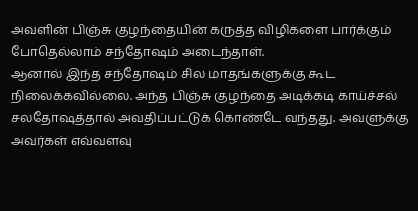அவளின் பிஞ்சு குழந்தையின் கருத்த விழிகளை பார்க்கும் போதெல்லாம் சந்தோஷம் அடைந்தாள்.
ஆனால் இந்த சந்தோஷம் சில மாதங்களுக்கு கூட நிலைக்கவில்லை. அந்த பிஞ்சு குழந்தை அடிக்கடி காய்ச்சல் சலதோஷத்தால் அவதிப்பட்டுக் கொண்டே வந்தது. அவளுக்கு அவர்கள் எவ்வளவு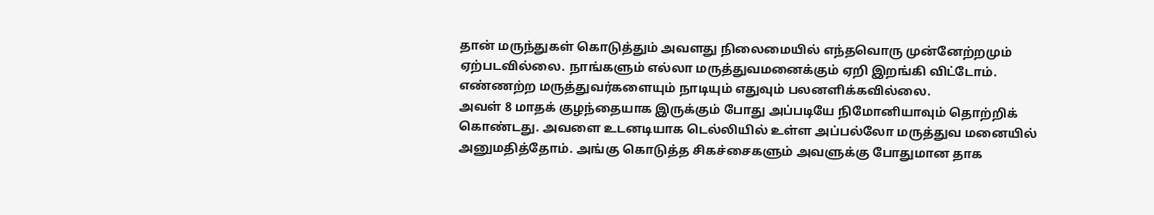தான் மருந்துகள் கொடுத்தும் அவளது நிலைமையில் எந்தவொரு முன்னேற்றமும் ஏற்படவில்லை. நாங்களும் எல்லா மருத்துவமனைக்கும் ஏறி இறங்கி விட்டோம். எண்ணற்ற மருத்துவர்களையும் நாடியும் எதுவும் பலனளிக்கவில்லை.
அவள் 8 மாதக் குழந்தையாக இருக்கும் போது அப்படியே நிமோனியாவும் தொற்றிக் கொண்டது. அவளை உடனடியாக டெல்லியில் உள்ள அப்பல்லோ மருத்துவ மனையில் அனுமதித்தோம். அங்கு கொடுத்த சிகச்சைகளும் அவளுக்கு போதுமான தாக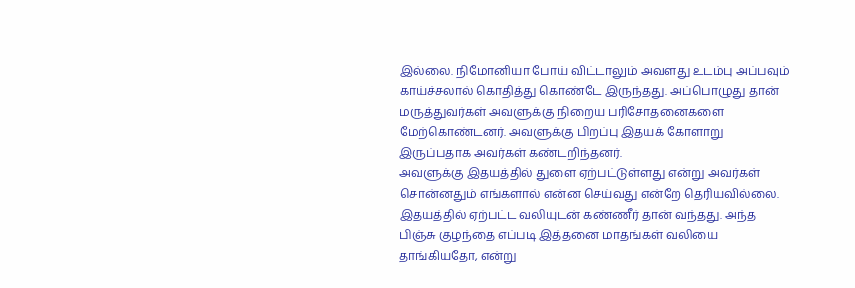இல்லை. நிமோனியா போய் விட்டாலும் அவளது உடம்பு அப்பவும் காய்ச்சலால் கொதித்து கொண்டே இருந்தது. அப்பொழுது தான் மருத்துவர்கள் அவளுக்கு நிறைய பரிசோதனைகளை மேற்கொண்டனர். அவளுக்கு பிறப்பு இதயக் கோளாறு இருப்பதாக அவர்கள் கண்டறிந்தனர்.
அவளுக்கு இதயத்தில் துளை ஏற்பட்டுள்ளது என்று அவர்கள் சொன்னதும் எங்களால் என்ன செய்வது என்றே தெரியவில்லை. இதயத்தில் ஏற்பட்ட வலியுடன் கண்ணீர் தான் வந்தது. அந்த பிஞ்சு குழந்தை எப்படி இத்தனை மாதங்கள் வலியை தாங்கியதோ, என்று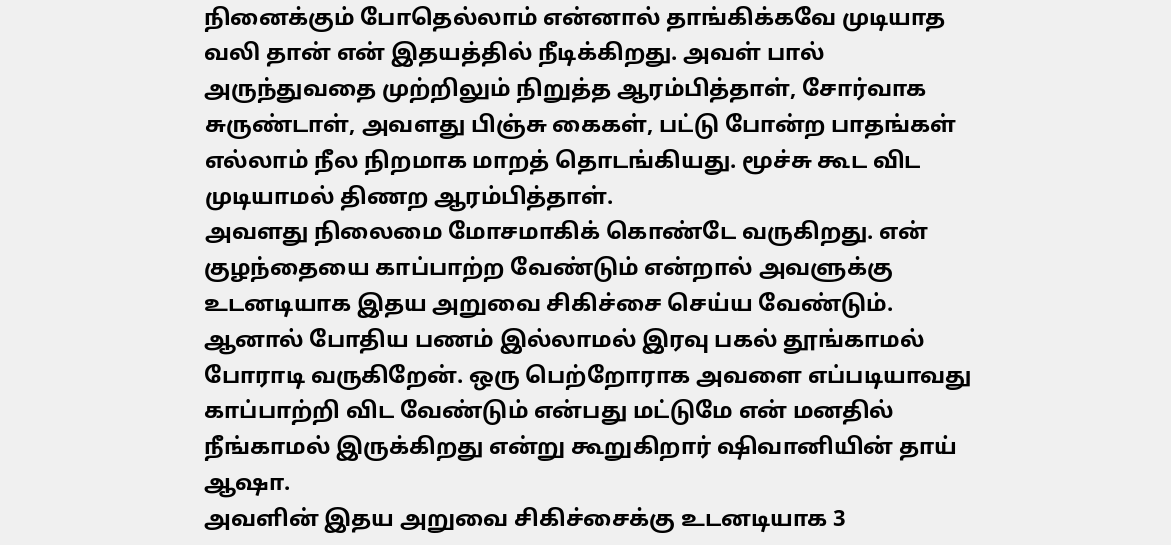நினைக்கும் போதெல்லாம் என்னால் தாங்கிக்கவே முடியாத வலி தான் என் இதயத்தில் நீடிக்கிறது. அவள் பால் அருந்துவதை முற்றிலும் நிறுத்த ஆரம்பித்தாள், சோர்வாக சுருண்டாள், அவளது பிஞ்சு கைகள், பட்டு போன்ற பாதங்கள் எல்லாம் நீல நிறமாக மாறத் தொடங்கியது. மூச்சு கூட விட முடியாமல் திணற ஆரம்பித்தாள்.
அவளது நிலைமை மோசமாகிக் கொண்டே வருகிறது. என் குழந்தையை காப்பாற்ற வேண்டும் என்றால் அவளுக்கு உடனடியாக இதய அறுவை சிகிச்சை செய்ய வேண்டும். ஆனால் போதிய பணம் இல்லாமல் இரவு பகல் தூங்காமல் போராடி வருகிறேன். ஒரு பெற்றோராக அவளை எப்படியாவது காப்பாற்றி விட வேண்டும் என்பது மட்டுமே என் மனதில் நீங்காமல் இருக்கிறது என்று கூறுகிறார் ஷிவானியின் தாய் ஆஷா.
அவளின் இதய அறுவை சிகிச்சைக்கு உடனடியாக 3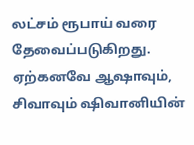லட்சம் ரூபாய் வரை தேவைப்படுகிறது. ஏற்கனவே ஆஷாவும், சிவாவும் ஷிவானியின்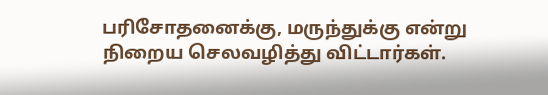பரிசோதனைக்கு, மருந்துக்கு என்று நிறைய செலவழித்து விட்டார்கள்.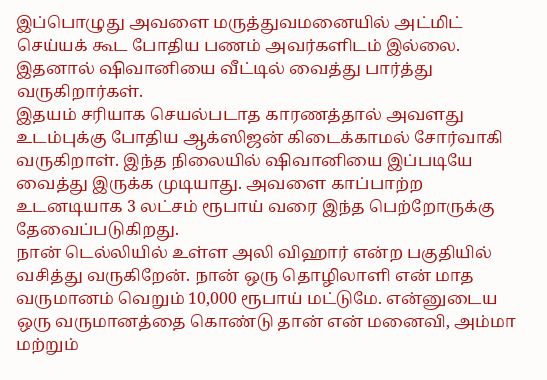இப்பொழுது அவளை மருத்துவமனையில் அட்மிட் செய்யக் கூட போதிய பணம் அவர்களிடம் இல்லை. இதனால் ஷிவானியை வீட்டில் வைத்து பார்த்து வருகிறார்கள்.
இதயம் சரியாக செயல்படாத காரணத்தால் அவளது உடம்புக்கு போதிய ஆக்ஸிஜன் கிடைக்காமல் சோர்வாகி வருகிறாள். இந்த நிலையில் ஷிவானியை இப்படியே வைத்து இருக்க முடியாது. அவளை காப்பாற்ற உடனடியாக 3 லட்சம் ரூபாய் வரை இந்த பெற்றோருக்கு தேவைப்படுகிறது.
நான் டெல்லியில் உள்ள அலி விஹார் என்ற பகுதியில் வசித்து வருகிறேன். நான் ஒரு தொழிலாளி என் மாத வருமானம் வெறும் 10,000 ரூபாய் மட்டுமே. என்னுடைய ஒரு வருமானத்தை கொண்டு தான் என் மனைவி, அம்மா மற்றும்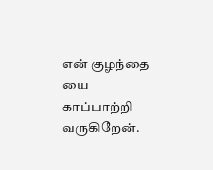என் குழந்தை யை காப்பாற்றி வருகிறேன்.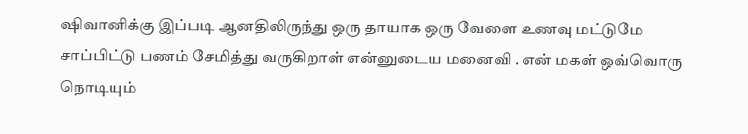ஷிவானிக்கு இப்படி ஆனதிலிருந்து ஒரு தாயாக ஒரு வேளை உணவு மட்டுமே சாப்பிட்டு பணம் சேமித்து வருகிறாள் என்னுடைய மனைவி . என் மகள் ஒவ்வொரு நொடியும்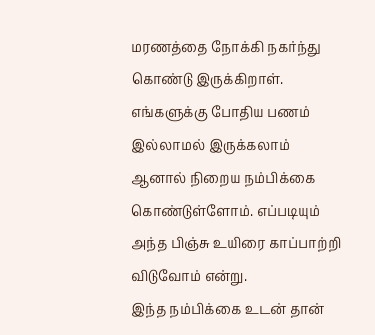மரணத்தை நோக்கி நகர்ந்து கொண்டு இருக்கிறாள். எங்களுக்கு போதிய பணம் இல்லாமல் இருக்கலாம் ஆனால் நிறைய நம்பிக்கை கொண்டுள்ளோம். எப்படியும் அந்த பிஞ்சு உயிரை காப்பாற்றி விடுவோம் என்று.
இந்த நம்பிக்கை உடன் தான்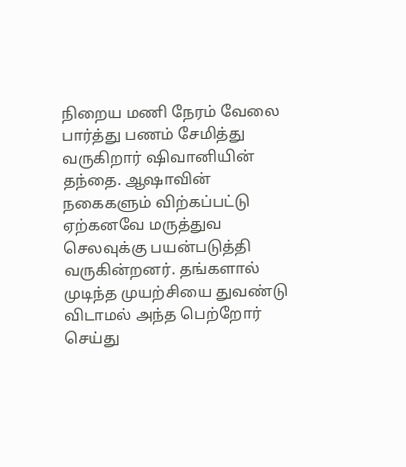நிறைய மணி நேரம் வேலை பார்த்து பணம் சேமித்து வருகிறார் ஷிவானியின் தந்தை. ஆஷாவின் நகைகளும் விற்கப்பட்டு ஏற்கனவே மருத்துவ செலவுக்கு பயன்படுத்தி வருகின்றனர். தங்களால் முடிந்த முயற்சியை துவண்டு விடாமல் அந்த பெற்றோர் செய்து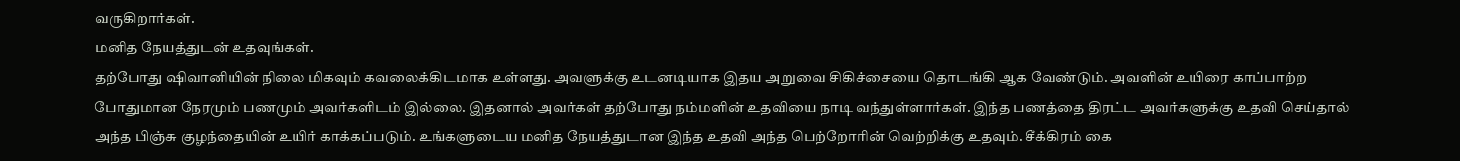வருகிறார்கள்.
மனித நேயத்துடன் உதவுங்கள்.
தற்போது ஷிவானியின் நிலை மிகவும் கவலைக்கிடமாக உள்ளது. அவளுக்கு உடனடியாக இதய அறுவை சிகிச்சையை தொடங்கி ஆக வேண்டும். அவளின் உயிரை காப்பாற்ற போதுமான நேரமும் பணமும் அவர்களிடம் இல்லை. இதனால் அவர்கள் தற்போது நம்மளின் உதவியை நாடி வந்துள்ளார்கள். இந்த பணத்தை திரட்ட அவர்களுக்கு உதவி செய்தால் அந்த பிஞ்சு குழந்தையின் உயிர் காக்கப்படும். உங்களுடைய மனித நேயத்துடான இந்த உதவி அந்த பெற்றோரின் வெற்றிக்கு உதவும். சீக்கிரம் கை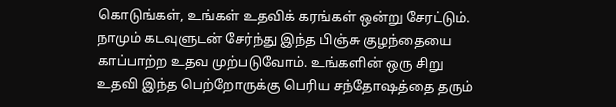கொடுங்கள், உங்கள் உதவிக் கரங்கள் ஒன்று சேரட்டும். நாமும் கடவுளுடன் சேர்ந்து இந்த பிஞ்சு குழந்தையை காப்பாற்ற உதவ முற்படுவோம். உங்களின் ஒரு சிறு உதவி இந்த பெற்றோருக்கு பெரிய சந்தோஷத்தை தரும்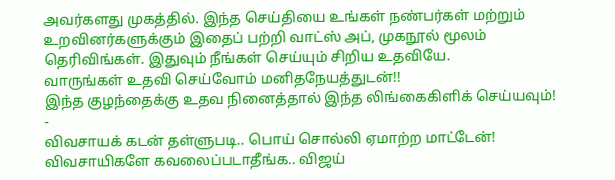அவர்களது முகத்தில். இந்த செய்தியை உங்கள் நண்பர்கள் மற்றும் உறவினர்களுக்கும் இதைப் பற்றி வாட்ஸ் அப், முகநூல் மூலம் தெரிவிங்கள். இதுவும் நீங்கள் செய்யும் சிறிய உதவியே.
வாருங்கள் உதவி செய்வோம் மனிதநேயத்துடன்!!
இந்த குழந்தைக்கு உதவ நினைத்தால் இந்த லிங்கைகிளிக் செய்யவும்!
-
விவசாயக் கடன் தள்ளுபடி.. பொய் சொல்லி ஏமாற்ற மாட்டேன்! விவசாயிகளே கவலைப்படாதீங்க.. விஜய்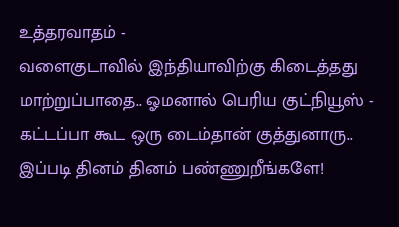உத்தரவாதம் -
வளைகுடாவில் இந்தியாவிற்கு கிடைத்தது மாற்றுப்பாதை.. ஓமனால் பெரிய குட்நியூஸ் -
கட்டப்பா கூட ஒரு டைம்தான் குத்துனாரு.. இப்படி தினம் தினம் பண்ணுறீங்களே!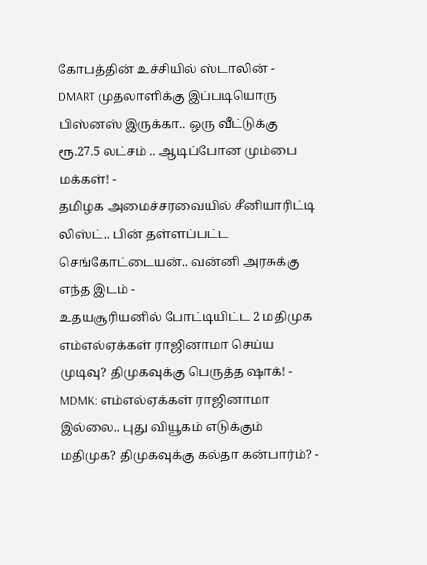கோபத்தின் உச்சியில் ஸ்டாலின் -
DMART முதலாளிக்கு இப்படியொரு பிஸ்னஸ் இருக்கா.. ஒரு வீட்டுக்கு ரூ.27.5 லட்சம் .. ஆடிப்போன மும்பை மக்கள்! -
தமிழக அமைச்சரவையில் சீனியாரிட்டி லிஸ்ட்.. பின் தள்ளப்பட்ட செங்கோட்டையன்.. வன்னி அரசுக்கு எந்த இடம் -
உதயசூரியனில் போட்டியிட்ட 2 மதிமுக எம்எல்ஏக்கள் ராஜினாமா செய்ய முடிவு? திமுகவுக்கு பெருத்த ஷாக்! -
MDMK: எம்எல்ஏக்கள் ராஜினாமா இல்லை.. புது வியூகம் எடுக்கும் மதிமுக? திமுகவுக்கு கல்தா கன்பார்ம்? -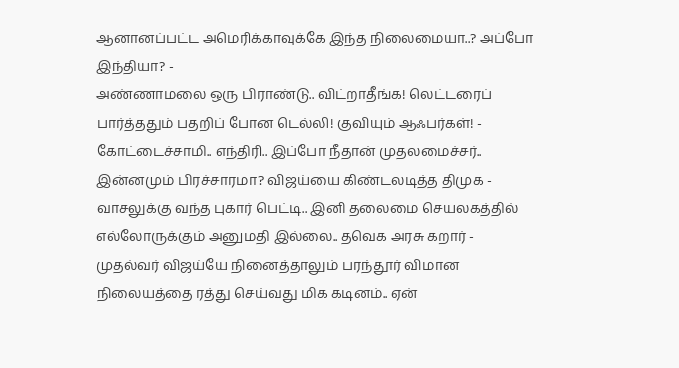ஆனானப்பட்ட அமெரிக்காவுக்கே இந்த நிலைமையா..? அப்போ இந்தியா? -
அண்ணாமலை ஒரு பிராண்டு.. விட்றாதீங்க! லெட்டரைப் பார்த்ததும் பதறிப் போன டெல்லி! குவியும் ஆஃபர்கள்! -
கோட்டைச்சாமி.. எந்திரி.. இப்போ நீதான் முதலமைச்சர்.. இன்னமும் பிரச்சாரமா? விஜய்யை கிண்டலடித்த திமுக -
வாசலுக்கு வந்த புகார் பெட்டி.. இனி தலைமை செயலகத்தில் எல்லோருக்கும் அனுமதி இல்லை.. தவெக அரசு கறார் -
முதல்வர் விஜய்யே நினைத்தாலும் பரந்தூர் விமான நிலையத்தை ரத்து செய்வது மிக கடினம்.. ஏன்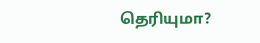தெரியுமா?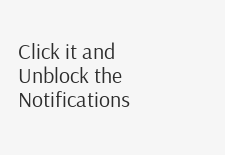Click it and Unblock the Notifications